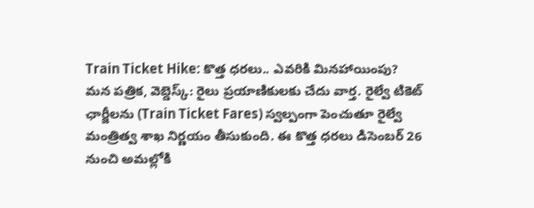Train Ticket Hike: కొత్త ధరలు.. ఎవరికి మినహాయింపు?
మన పత్రిక, వెబ్డెస్క్: రైలు ప్రయాణికులకు చేదు వార్త. రైల్వే టికెట్ ఛార్జీలను (Train Ticket Fares) స్వల్పంగా పెంచుతూ రైల్వే మంత్రిత్వ శాఖ నిర్ణయం తీసుకుంది. ఈ కొత్త ధరలు డిసెంబర్ 26 నుంచి అమల్లోకి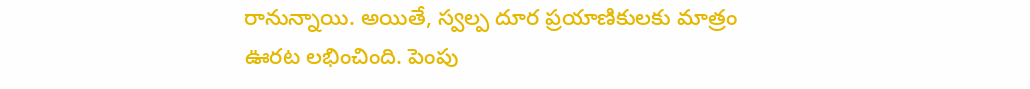రానున్నాయి. అయితే, స్వల్ప దూర ప్రయాణికులకు మాత్రం ఊరట లభించింది. పెంపు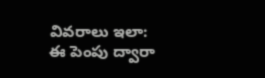వివరాలు ఇలా: ఈ పెంపు ద్వారా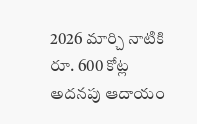2026 మార్చి నాటికి రూ. 600 కోట్ల అదనపు ఆదాయం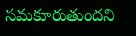సమకూరుతుందని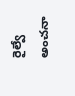రైల్వే అంచనా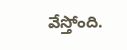వేస్తోంది.